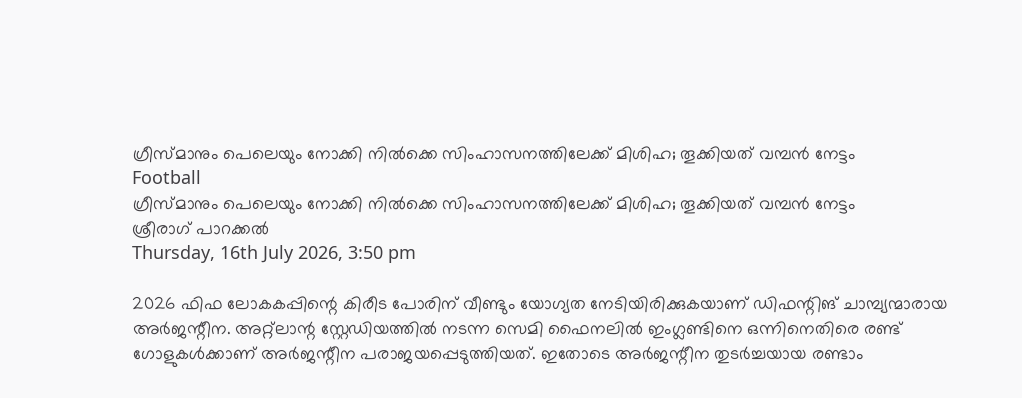ഗ്രീസ്മാനും പെലെയും നോക്കി നില്‍ക്കെ സിംഹാസനത്തിലേക്ക് മിശിഹ; തൂക്കിയത് വമ്പന്‍ നേട്ടം
Football
ഗ്രീസ്മാനും പെലെയും നോക്കി നില്‍ക്കെ സിംഹാസനത്തിലേക്ക് മിശിഹ; തൂക്കിയത് വമ്പന്‍ നേട്ടം
ശ്രീരാഗ് പാറക്കല്‍
Thursday, 16th July 2026, 3:50 pm

2026 ഫിഫ ലോകകപ്പിന്റെ കിരീട പോരിന് വീണ്ടും യോഗ്യത നേടിയിരിക്കുകയാണ് ഡിഫന്റിങ് ചാമ്പ്യന്മാരായ അര്‍ജന്റീന. അറ്റ്‌ലാന്റ സ്റ്റേഡിയത്തില്‍ നടന്ന സെമി ഫൈനലില്‍ ഇംഗ്ലണ്ടിനെ ഒന്നിനെതിരെ രണ്ട് ഗോളുകള്‍ക്കാണ് അര്‍ജന്റീന പരാജയപ്പെടുത്തിയത്. ഇതോടെ അര്‍ജന്റീന തുടര്‍ച്ചയായ രണ്ടാം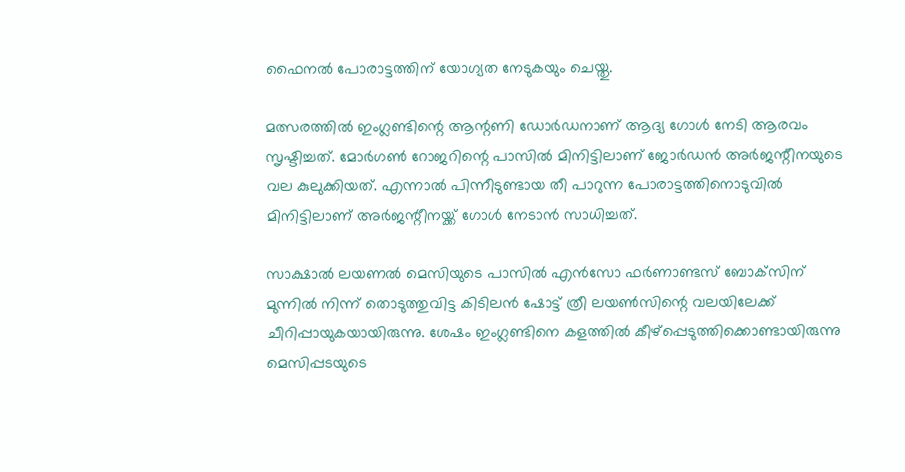ഫൈനല്‍ പോരാട്ടത്തിന് യോഗ്യത നേടുകയും ചെയ്തു.

മത്സരത്തില്‍ ഇംഗ്ലണ്ടിന്റെ ആന്റണി ഡോര്‍ഡനാണ് ആദ്യ ഗോള്‍ നേടി ആരവം സൃഷ്ടിച്ചത്. മോര്‍ഗണ്‍ റോജറിന്റെ പാസില്‍ മിനിട്ടിലാണ് ജോര്‍ഡന്‍ അര്‍ജന്റീനയുടെ വല കുലുക്കിയത്. എന്നാല്‍ പിന്നീടുണ്ടായ തീ പാറുന്ന പോരാട്ടത്തിനൊടുവില്‍ മിനിട്ടിലാണ് അര്‍ജന്റീനയ്ക്ക് ഗോള്‍ നേടാന്‍ സാധിച്ചത്.

സാക്ഷാല്‍ ലയണല്‍ മെസിയുടെ പാസില്‍ എന്‍സോ ഫര്‍ണാണ്ടസ് ബോക്‌സിന് മുന്നില്‍ നിന്ന് തൊടുത്തുവിട്ട കിടിലന്‍ ഷോട്ട് ത്രീ ലയണ്‍സിന്റെ വലയിലേക്ക് ചീറിപ്പായുകയായിരുന്നു. ശേഷം ഇംഗ്ലണ്ടിനെ കളത്തില്‍ കീഴ്‌പ്പെടുത്തിക്കൊണ്ടായിരുന്നു മെസിപ്പടയുടെ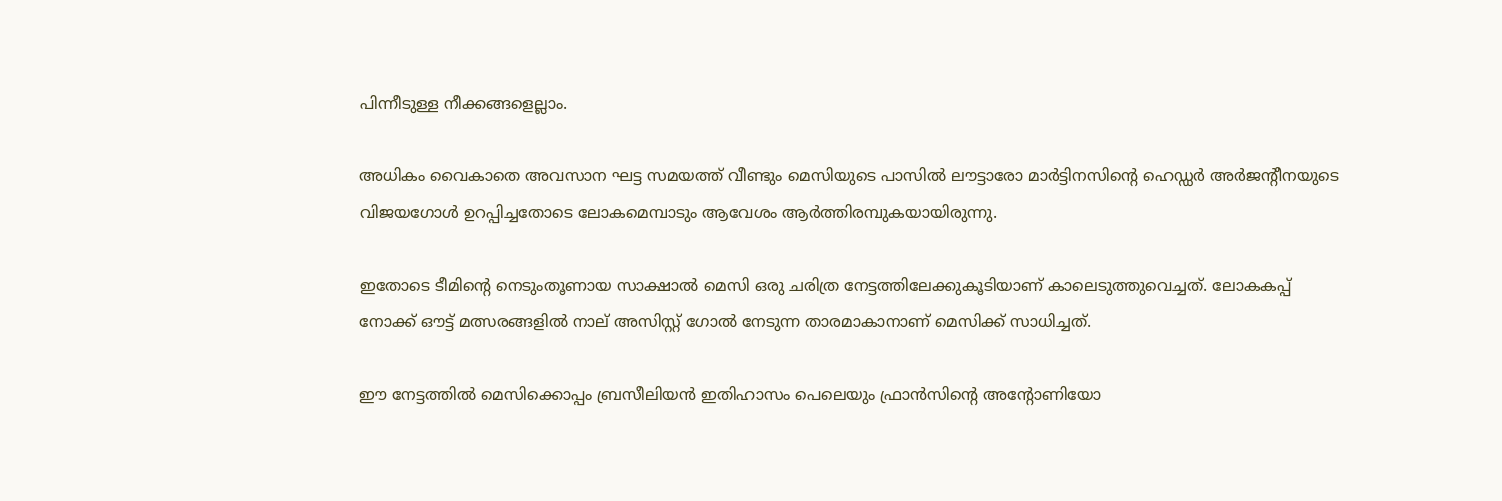പിന്നീടുള്ള നീക്കങ്ങളെല്ലാം.

അധികം വൈകാതെ അവസാന ഘട്ട സമയത്ത് വീണ്ടും മെസിയുടെ പാസില്‍ ലൗട്ടാരോ മാര്‍ട്ടിനസിന്റെ ഹെഡ്ഡര്‍ അര്‍ജന്റീനയുടെ വിജയഗോള്‍ ഉറപ്പിച്ചതോടെ ലോകമെമ്പാടും ആവേശം ആര്‍ത്തിരമ്പുകയായിരുന്നു.

ഇതോടെ ടീമിന്റെ നെടുംതൂണായ സാക്ഷാല്‍ മെസി ഒരു ചരിത്ര നേട്ടത്തിലേക്കുകൂടിയാണ് കാലെടുത്തുവെച്ചത്. ലോകകപ്പ് നോക്ക് ഔട്ട് മത്സരങ്ങളില്‍ നാല് അസിസ്റ്റ് ഗോല്‍ നേടുന്ന താരമാകാനാണ് മെസിക്ക് സാധിച്ചത്.

ഈ നേട്ടത്തില്‍ മെസിക്കൊപ്പം ബ്രസീലിയന്‍ ഇതിഹാസം പെലെയും ഫ്രാന്‍സിന്റെ അന്റോണിയോ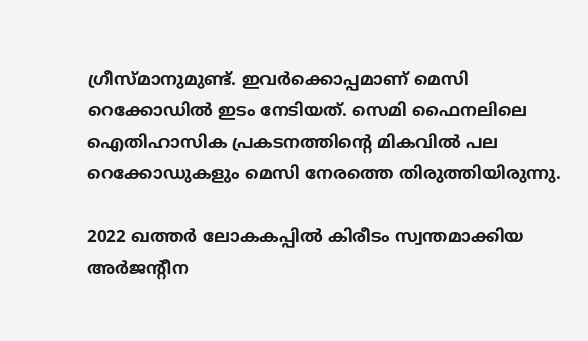ഗ്രീസ്മാനുമുണ്ട്. ഇവര്‍ക്കൊപ്പമാണ് മെസി റെക്കോഡില്‍ ഇടം നേടിയത്. സെമി ഫൈനലിലെ ഐതിഹാസിക പ്രകടനത്തിന്റെ മികവില്‍ പല റെക്കോഡുകളും മെസി നേരത്തെ തിരുത്തിയിരുന്നു.

2022 ഖത്തര്‍ ലോകകപ്പില്‍ കിരീടം സ്വന്തമാക്കിയ അര്‍ജന്റീന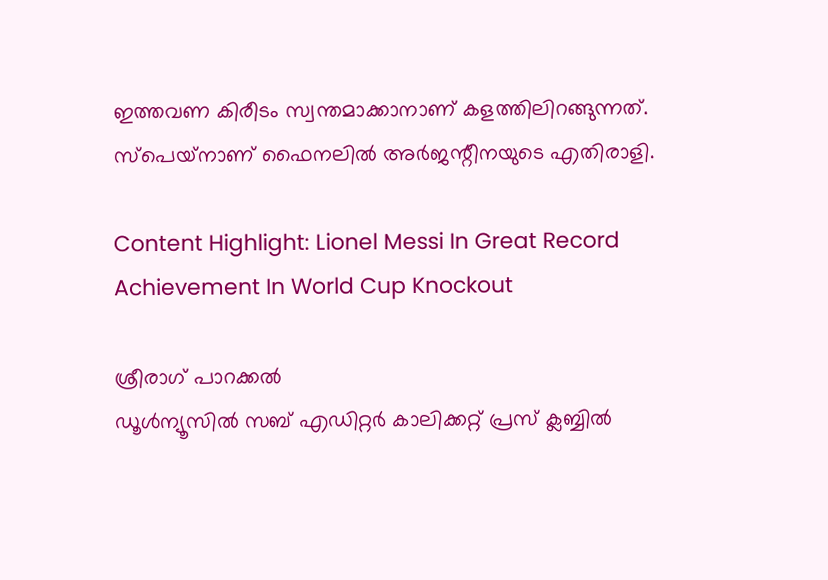ഇത്തവണ കിരീടം സ്വന്തമാക്കാനാണ് കളത്തിലിറങ്ങുന്നത്. സ്‌പെയ്‌നാണ് ഫൈനലില്‍ അര്‍ജന്റീനയുടെ എതിരാളി.

Content Highlight: Lionel Messi In Great Record Achievement In World Cup Knockout

ശ്രീരാഗ് പാറക്കല്‍
ഡൂള്‍ന്യൂസില്‍ സബ് എഡിറ്റര്‍ കാലിക്കറ്റ് പ്രസ് ക്ലബ്ബില്‍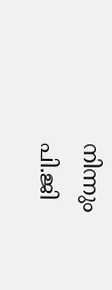നിന്നും പി.ജി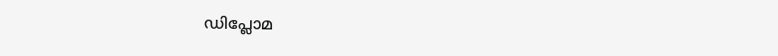ഡിപ്ലോമ